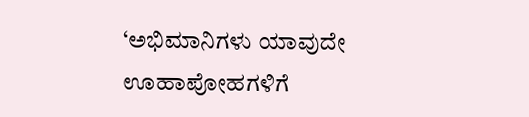‘ಅಭಿಮಾನಿಗಳು ಯಾವುದೇ ಊಹಾಪೋಹಗಳಿಗೆ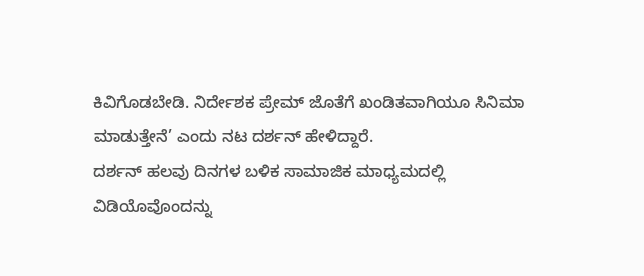ಕಿವಿಗೊಡಬೇಡಿ. ನಿರ್ದೇಶಕ ಪ್ರೇಮ್ ಜೊತೆಗೆ ಖಂಡಿತವಾಗಿಯೂ ಸಿನಿಮಾ ಮಾಡುತ್ತೇನೆ’ ಎಂದು ನಟ ದರ್ಶನ್ ಹೇಳಿದ್ದಾರೆ.
ದರ್ಶನ್ ಹಲವು ದಿನಗಳ ಬಳಿಕ ಸಾಮಾಜಿಕ ಮಾಧ್ಯಮದಲ್ಲಿ ವಿಡಿಯೊವೊಂದನ್ನು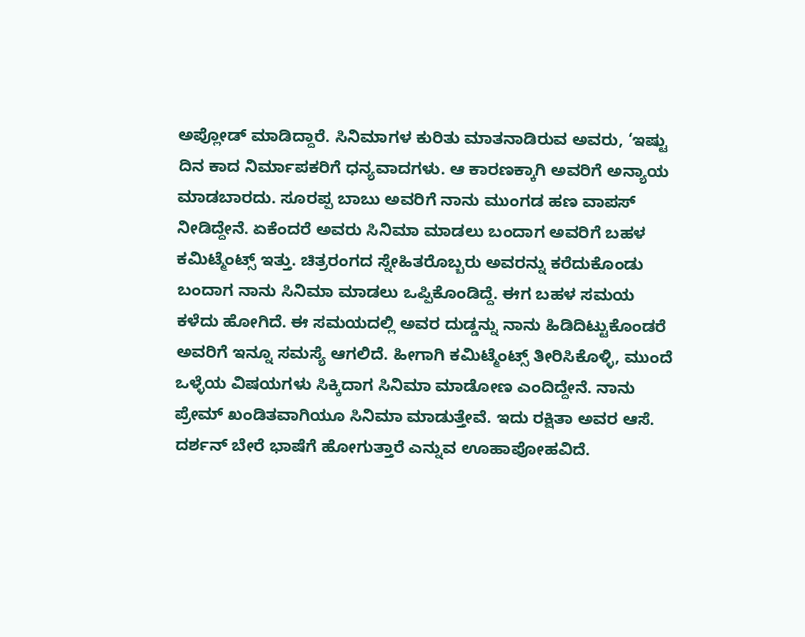ಅಪ್ಲೋಡ್ ಮಾಡಿದ್ದಾರೆ. ಸಿನಿಮಾಗಳ ಕುರಿತು ಮಾತನಾಡಿರುವ ಅವರು, ‘ಇಷ್ಟು ದಿನ ಕಾದ ನಿರ್ಮಾಪಕರಿಗೆ ಧನ್ಯವಾದಗಳು. ಆ ಕಾರಣಕ್ಕಾಗಿ ಅವರಿಗೆ ಅನ್ಯಾಯ ಮಾಡಬಾರದು. ಸೂರಪ್ಪ ಬಾಬು ಅವರಿಗೆ ನಾನು ಮುಂಗಡ ಹಣ ವಾಪಸ್ ನೀಡಿದ್ದೇನೆ. ಏಕೆಂದರೆ ಅವರು ಸಿನಿಮಾ ಮಾಡಲು ಬಂದಾಗ ಅವರಿಗೆ ಬಹಳ ಕಮಿಟ್ಮೆಂಟ್ಸ್ ಇತ್ತು. ಚಿತ್ರರಂಗದ ಸ್ನೇಹಿತರೊಬ್ಬರು ಅವರನ್ನು ಕರೆದುಕೊಂಡು ಬಂದಾಗ ನಾನು ಸಿನಿಮಾ ಮಾಡಲು ಒಪ್ಪಿಕೊಂಡಿದ್ದೆ. ಈಗ ಬಹಳ ಸಮಯ ಕಳೆದು ಹೋಗಿದೆ. ಈ ಸಮಯದಲ್ಲಿ ಅವರ ದುಡ್ಡನ್ನು ನಾನು ಹಿಡಿದಿಟ್ಟುಕೊಂಡರೆ ಅವರಿಗೆ ಇನ್ನೂ ಸಮಸ್ಯೆ ಆಗಲಿದೆ. ಹೀಗಾಗಿ ಕಮಿಟ್ಮೆಂಟ್ಸ್ ತೀರಿಸಿಕೊಳ್ಳಿ, ಮುಂದೆ ಒಳ್ಳೆಯ ವಿಷಯಗಳು ಸಿಕ್ಕಿದಾಗ ಸಿನಿಮಾ ಮಾಡೋಣ ಎಂದಿದ್ದೇನೆ. ನಾನು ಪ್ರೇಮ್ ಖಂಡಿತವಾಗಿಯೂ ಸಿನಿಮಾ ಮಾಡುತ್ತೇವೆ. ಇದು ರಕ್ಷಿತಾ ಅವರ ಆಸೆ. ದರ್ಶನ್ ಬೇರೆ ಭಾಷೆಗೆ ಹೋಗುತ್ತಾರೆ ಎನ್ನುವ ಊಹಾಪೋಹವಿದೆ.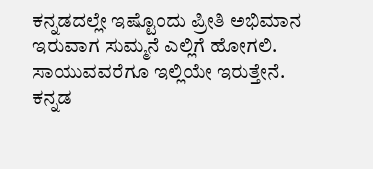ಕನ್ನಡದಲ್ಲೇ ಇಷ್ಟೊಂದು ಪ್ರೀತಿ ಅಭಿಮಾನ ಇರುವಾಗ ಸುಮ್ಮನೆ ಎಲ್ಲಿಗೆ ಹೋಗಲಿ. ಸಾಯುವವರೆಗೂ ಇಲ್ಲಿಯೇ ಇರುತ್ತೇನೆ. ಕನ್ನಡ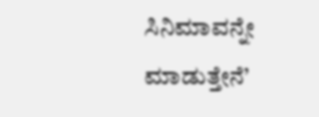ಸಿನಿಮಾವನ್ನೇ ಮಾಡುತ್ತೇನೆ’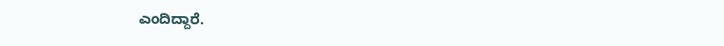ಎಂದಿದ್ದಾರೆ.